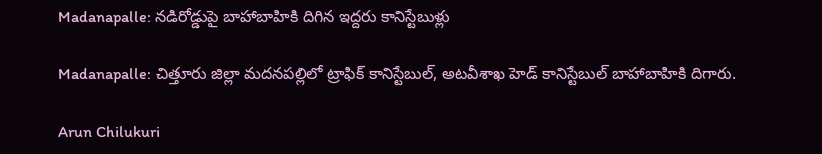Madanapalle: నడిరోడ్డుపై బాహాబాహికి దిగిన ఇద్దరు కానిస్టేబుళ్లు

Madanapalle: చిత్తూరు జిల్లా మదనపల్లిలో ట్రాఫిక్‌ కానిస్టేబుల్, అటవీశాఖ హెడ్‌ కానిస్టేబుల్‌ బాహాబాహికి దిగారు.

Arun Chilukuri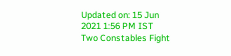Updated on: 15 Jun 2021 1:56 PM IST
Two Constables Fight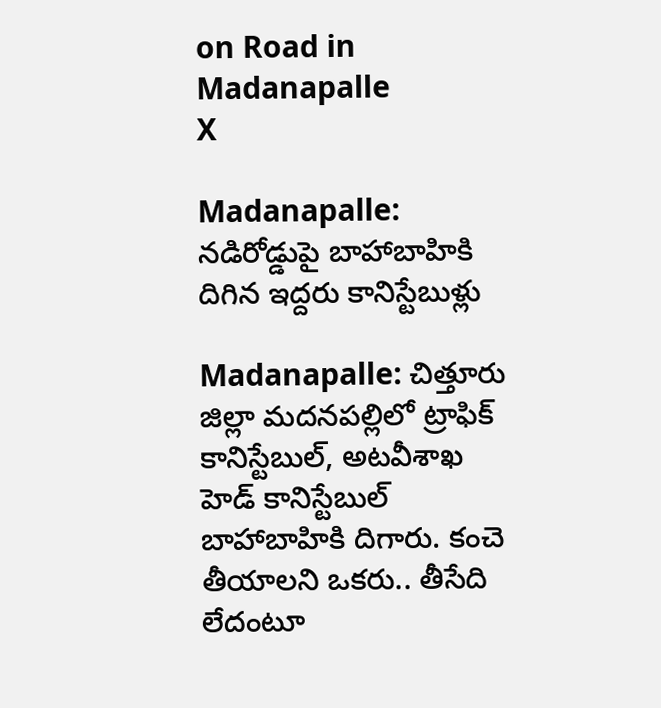on Road in Madanapalle
X

Madanapalle: నడిరోడ్డుపై బాహాబాహికి దిగిన ఇద్దరు కానిస్టేబుళ్లు

Madanapalle: చిత్తూరు జిల్లా మదనపల్లిలో ట్రాఫిక్‌ కానిస్టేబుల్, అటవీశాఖ హెడ్‌ కానిస్టేబుల్‌ బాహాబాహికి దిగారు. కంచె తీయాలని ఒకరు.. తీసేది లేదంటూ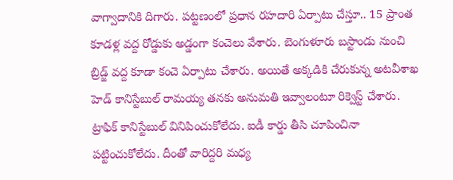వాగ్వాదానికి దిగారు. పట్టణంలో ప్రధాన రహదారి ఏర్పాటు చేస్తూ.. 15 ప్రాంత కూడళ్ల వద్ద రోడ్డుకు అడ్డంగా కంచెలు వేశారు. బెంగుళూరు బస్టాండు నుంచి బ్రిడ్జ్ వద్ద కూడా కంచె ఏర్పాటు చేశారు. అయితే అక్కడికి చేరుకున్న అటవీశాఖ హెడ్‌ కానిస్టేబుల్‌ రామయ్య తనకు అనుమతి ఇవ్వాలంటూ రిక్వెస్ట్ చేశారు. ట్రాఫిక్‌ కానిస్టేబుల్‌ వినిపించుకోలేదు. ఐడీ కార్డు తీసి చూపించినా పట్టించుకోలేదు. దీంతో వారిద్దరి మధ్య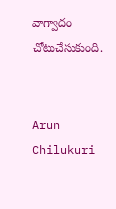వాగ్వాదం చోటుచేసుకుంది.


Arun Chilukuri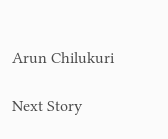Arun Chilukuri

Next Story